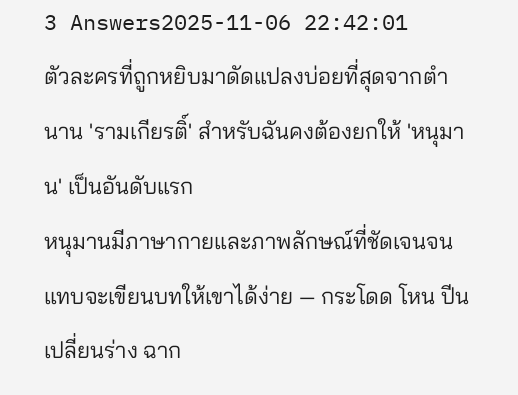3 Answers2025-11-06 22:42:01
ตัวละครที่ถูกหยิบมาดัดแปลงบ่อยที่สุดจากตำนาน 'รามเกียรติ์' สำหรับฉันคงต้องยกให้ 'หนุมาน' เป็นอันดับแรก
หนุมานมีภาษากายและภาพลักษณ์ที่ชัดเจนจนแทบจะเขียนบทให้เขาได้ง่าย — กระโดด โหน ปีน เปลี่ยนร่าง ฉาก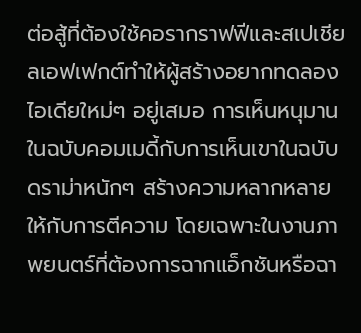ต่อสู้ที่ต้องใช้คอรากราฟฟีและสเปเชียลเอฟเฟกต์ทำให้ผู้สร้างอยากทดลองไอเดียใหม่ๆ อยู่เสมอ การเห็นหนุมานในฉบับคอมเมดี้กับการเห็นเขาในฉบับดราม่าหนักๆ สร้างความหลากหลายให้กับการตีความ โดยเฉพาะในงานภาพยนตร์ที่ต้องการฉากแอ็กชันหรือฉา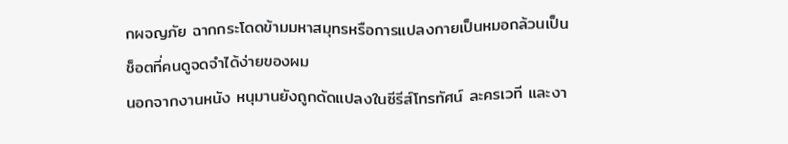กผจญภัย ฉากกระโดดข้ามมหาสมุทรหรือการแปลงกายเป็นหมอกล้วนเป็นช็อตที่คนดูจดจำได้ง่ายของผม
นอกจากงานหนัง หนุมานยังถูกดัดแปลงในซีรีส์โทรทัศน์ ละครเวที และงา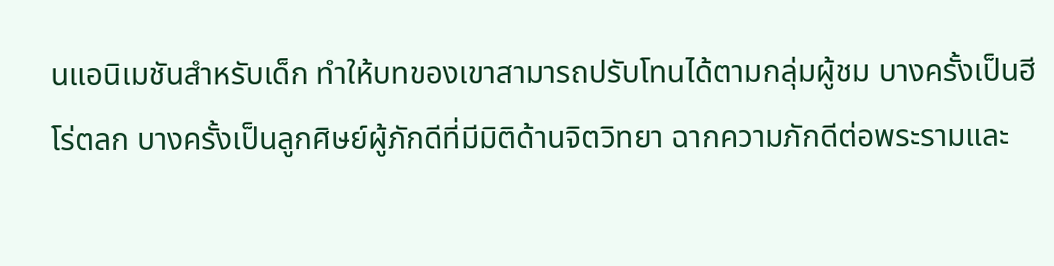นแอนิเมชันสำหรับเด็ก ทำให้บทของเขาสามารถปรับโทนได้ตามกลุ่มผู้ชม บางครั้งเป็นฮีโร่ตลก บางครั้งเป็นลูกศิษย์ผู้ภักดีที่มีมิติด้านจิตวิทยา ฉากความภักดีต่อพระรามและ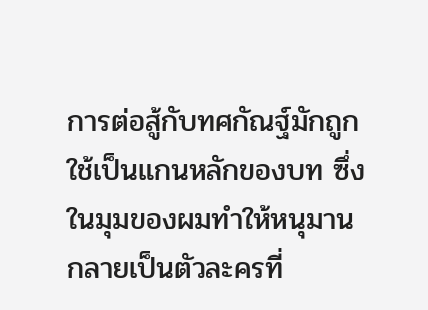การต่อสู้กับทศกัณฐ์มักถูกใช้เป็นแกนหลักของบท ซึ่งในมุมของผมทำให้หนุมานกลายเป็นตัวละครที่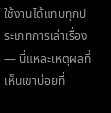ใช้งานได้แทบทุกประเภทการเล่าเรื่อง — นี่แหละเหตุผลที่เห็นเขาบ่อยที่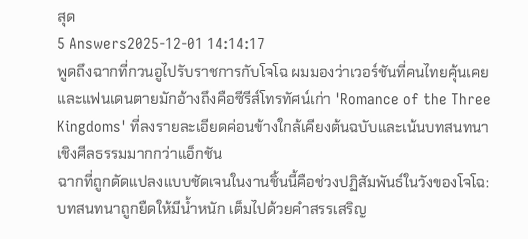สุด
5 Answers2025-12-01 14:14:17
พูดถึงฉากที่กวนอูไปรับราชการกับโจโฉ ผมมองว่าเวอร์ชันที่คนไทยคุ้นเคยและแฟนเดนตายมักอ้างถึงคือซีรีส์โทรทัศน์เก่า 'Romance of the Three Kingdoms' ที่ลงรายละเอียดค่อนข้างใกล้เคียงต้นฉบับและเน้นบทสนทนาเชิงศีลธรรมมากกว่าแอ็กชัน
ฉากที่ถูกดัดแปลงแบบชัดเจนในงานชิ้นนี้คือช่วงปฏิสัมพันธ์ในวังของโจโฉ: บทสนทนาถูกยืดให้มีน้ำหนัก เต็มไปด้วยคำสรรเสริญ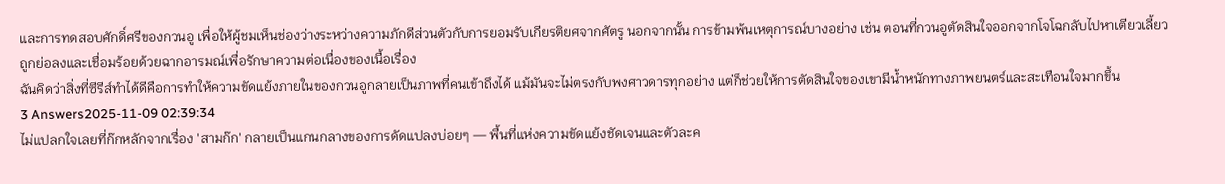และการทดสอบศักดิ์ศรีของกวนอู เพื่อให้ผู้ชมเห็นช่องว่างระหว่างความภักดีส่วนตัวกับการยอมรับเกียรติยศจากศัตรู นอกจากนั้น การข้ามพ้นเหตุการณ์บางอย่าง เช่น ตอนที่กวนอูตัดสินใจออกจากโจโฉกลับไปหาเตียวเลี้ยว ถูกย่อลงและเชื่อมร้อยด้วยฉากอารมณ์เพื่อรักษาความต่อเนื่องของเนื้อเรื่อง
ฉันคิดว่าสิ่งที่ซีรีส์ทำได้ดีคือการทำให้ความขัดแย้งภายในของกวนอูกลายเป็นภาพที่คนเข้าถึงได้ แม้มันจะไม่ตรงกับพงศาวดารทุกอย่าง แต่ก็ช่วยให้การตัดสินใจของเขามีน้ำหนักทางภาพยนตร์และสะเทือนใจมากขึ้น
3 Answers2025-11-09 02:39:34
ไม่แปลกใจเลยที่ก๊กหลักจากเรื่อง 'สามก๊ก' กลายเป็นแกนกลางของการดัดแปลงบ่อยๆ — พื้นที่แห่งความขัดแย้งชัดเจนและตัวละค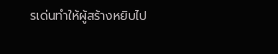รเด่นทำให้ผู้สร้างหยิบไป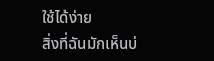ใช้ได้ง่าย
สิ่งที่ฉันมักเห็นบ่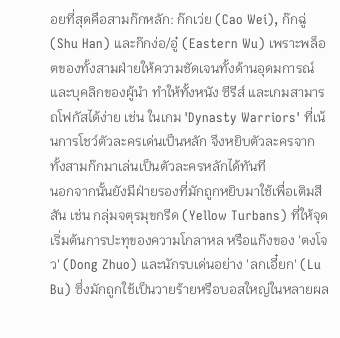อยที่สุดคือสามก๊กหลัก: ก๊กเว่ย (Cao Wei), ก๊กฉู่ (Shu Han) และก๊กง่อ/อู๋ (Eastern Wu) เพราะพล็อตของทั้งสามฝ่ายให้ความชัดเจนทั้งด้านอุดมการณ์และบุคลิกของผู้นำ ทำให้ทั้งหนัง ซีรีส์ และเกมสามารถโฟกัสได้ง่าย เช่น ในเกม 'Dynasty Warriors' ที่เน้นการโชว์ตัวละครเด่นเป็นหลัก จึงหยิบตัวละครจากทั้งสามก๊กมาเล่นเป็นตัวละครหลักได้ทันที
นอกจากนั้นยังมีฝ่ายรองที่มักถูกหยิบมาใช้เพื่อเติมสีสัน เช่น กลุ่มจตุรมุขกรีด (Yellow Turbans) ที่ให้จุดเริ่มต้นการปะทุของความโกลาหล หรือแก๊งของ 'ตงโจว' (Dong Zhuo) และนักรบเด่นอย่าง 'ลกเอี๋ยก' (Lu Bu) ซึ่งมักถูกใช้เป็นวายร้ายหรือบอสใหญ่ในหลายผล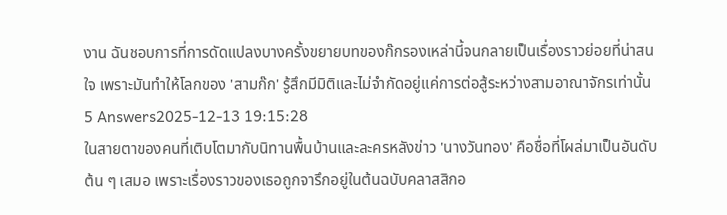งาน ฉันชอบการที่การดัดแปลงบางครั้งขยายบทของก๊กรองเหล่านี้จนกลายเป็นเรื่องราวย่อยที่น่าสนใจ เพราะมันทำให้โลกของ 'สามก๊ก' รู้สึกมีมิติและไม่จำกัดอยู่แค่การต่อสู้ระหว่างสามอาณาจักรเท่านั้น
5 Answers2025-12-13 19:15:28
ในสายตาของคนที่เติบโตมากับนิทานพื้นบ้านและละครหลังข่าว 'นางวันทอง' คือชื่อที่โผล่มาเป็นอันดับต้น ๆ เสมอ เพราะเรื่องราวของเธอถูกจารึกอยู่ในต้นฉบับคลาสสิกอ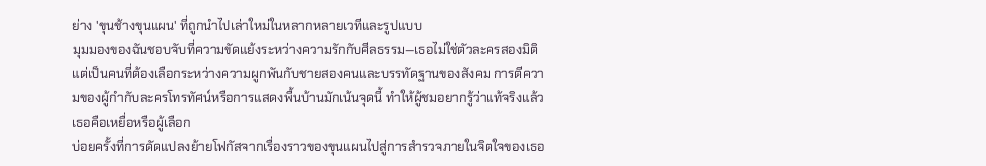ย่าง 'ขุนช้างขุนแผน' ที่ถูกนำไปเล่าใหม่ในหลากหลายเวทีและรูปแบบ
มุมมองของฉันชอบจับที่ความขัดแย้งระหว่างความรักกับศีลธรรม—เธอไม่ใช่ตัวละครสองมิติ แต่เป็นคนที่ต้องเลือกระหว่างความผูกพันกับชายสองคนและบรรทัดฐานของสังคม การตีความของผู้กำกับละครโทรทัศน์หรือการแสดงพื้นบ้านมักเน้นจุดนี้ ทำให้ผู้ชมอยากรู้ว่าแท้จริงแล้วเธอคือเหยื่อหรือผู้เลือก
บ่อยครั้งที่การดัดแปลงย้ายโฟกัสจากเรื่องราวของขุนแผนไปสู่การสำรวจภายในจิตใจของเธอ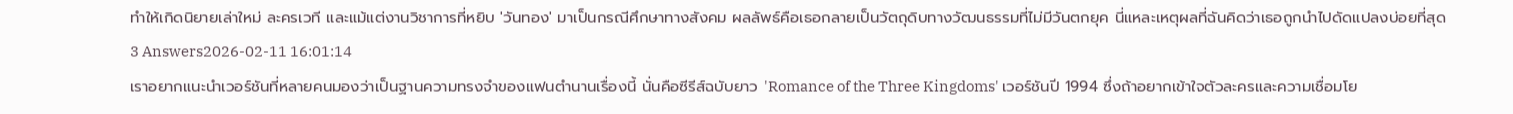ทำให้เกิดนิยายเล่าใหม่ ละครเวที และแม้แต่งานวิชาการที่หยิบ 'วันทอง' มาเป็นกรณีศึกษาทางสังคม ผลลัพธ์คือเธอกลายเป็นวัตถุดิบทางวัฒนธรรมที่ไม่มีวันตกยุค นี่แหละเหตุผลที่ฉันคิดว่าเธอถูกนำไปดัดแปลงบ่อยที่สุด
3 Answers2026-02-11 16:01:14
เราอยากแนะนำเวอร์ชันที่หลายคนมองว่าเป็นฐานความทรงจำของแฟนตำนานเรื่องนี้ นั่นคือซีรีส์ฉบับยาว 'Romance of the Three Kingdoms' เวอร์ชันปี 1994 ซึ่งถ้าอยากเข้าใจตัวละครและความเชื่อมโย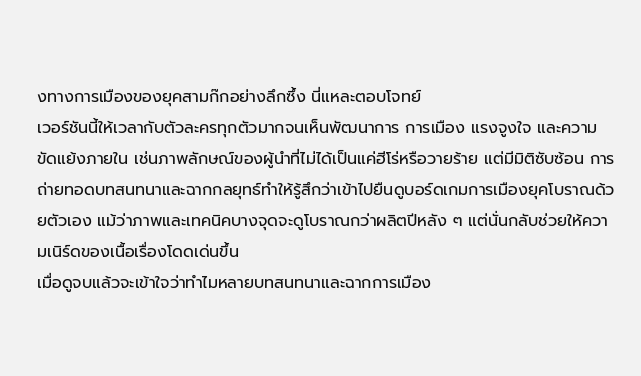งทางการเมืองของยุคสามก๊กอย่างลึกซึ้ง นี่แหละตอบโจทย์
เวอร์ชันนี้ให้เวลากับตัวละครทุกตัวมากจนเห็นพัฒนาการ การเมือง แรงจูงใจ และความขัดแย้งภายใน เช่นภาพลักษณ์ของผู้นำที่ไม่ได้เป็นแค่ฮีโร่หรือวายร้าย แต่มีมิติซับซ้อน การถ่ายทอดบทสนทนาและฉากกลยุทธ์ทำให้รู้สึกว่าเข้าไปยืนดูบอร์ดเกมการเมืองยุคโบราณด้วยตัวเอง แม้ว่าภาพและเทคนิคบางจุดจะดูโบราณกว่าผลิตปีหลัง ๆ แต่นั่นกลับช่วยให้ความเนิร์ดของเนื้อเรื่องโดดเด่นขึ้น
เมื่อดูจบแล้วจะเข้าใจว่าทำไมหลายบทสนทนาและฉากการเมือง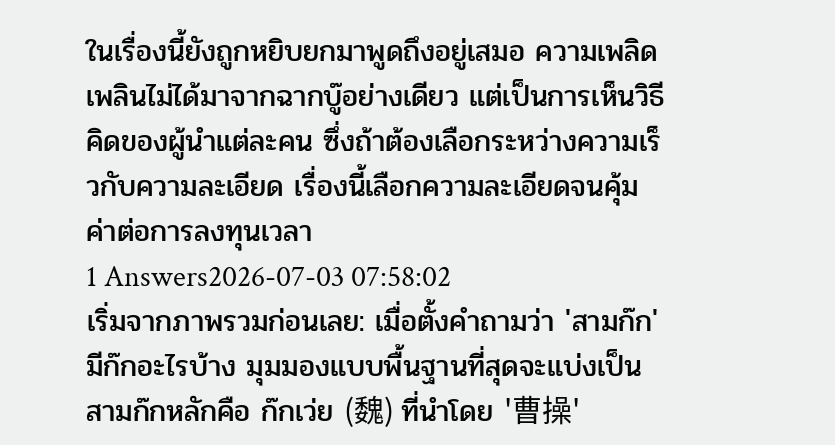ในเรื่องนี้ยังถูกหยิบยกมาพูดถึงอยู่เสมอ ความเพลิดเพลินไม่ได้มาจากฉากบู๊อย่างเดียว แต่เป็นการเห็นวิธีคิดของผู้นำแต่ละคน ซึ่งถ้าต้องเลือกระหว่างความเร็วกับความละเอียด เรื่องนี้เลือกความละเอียดจนคุ้มค่าต่อการลงทุนเวลา
1 Answers2026-07-03 07:58:02
เริ่มจากภาพรวมก่อนเลย: เมื่อตั้งคำถามว่า 'สามก๊ก' มีก๊กอะไรบ้าง มุมมองแบบพื้นฐานที่สุดจะแบ่งเป็นสามก๊กหลักคือ ก๊กเว่ย (魏) ที่นำโดย '曹操'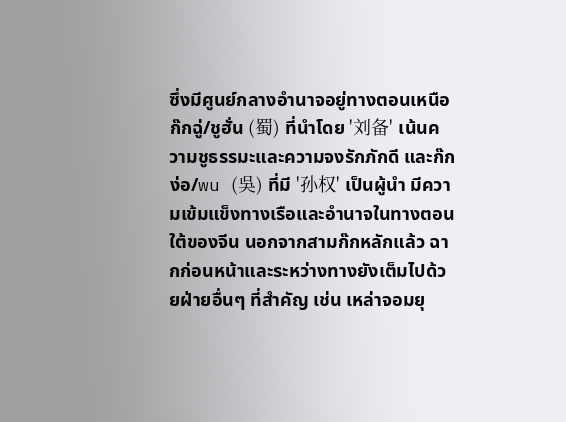ซึ่งมีศูนย์กลางอำนาจอยู่ทางตอนเหนือ ก๊กฉู่/ชูฮั่น (蜀) ที่นำโดย '刘备' เน้นความชูธรรมะและความจงรักภักดี และก๊กง่อ/wu (吳) ที่มี '孙权' เป็นผู้นำ มีความเข้มแข็งทางเรือและอำนาจในทางตอนใต้ของจีน นอกจากสามก๊กหลักแล้ว ฉากก่อนหน้าและระหว่างทางยังเต็มไปด้วยฝ่ายอื่นๆ ที่สำคัญ เช่น เหล่าจอมยุ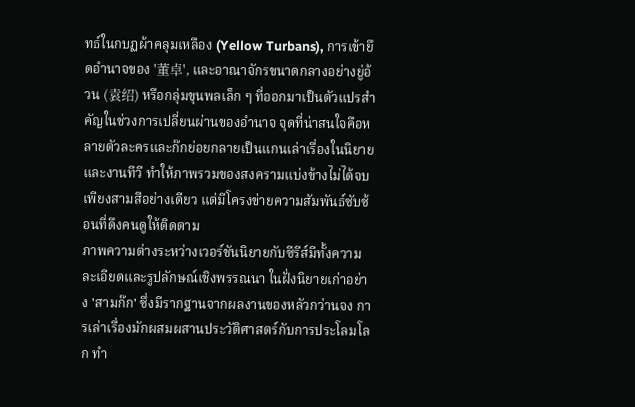ทธ์ในกบฏผ้าคลุมเหลือง (Yellow Turbans), การเข้ายึดอำนาจของ '董卓', และอาณาจักรขนาดกลางอย่างยู่อ้วน (袁绍) หรือกลุ่มขุนพลเล็ก ๆ ที่ออกมาเป็นตัวแปรสำคัญในช่วงการเปลี่ยนผ่านของอำนาจ จุดที่น่าสนใจคือหลายตัวละครและก๊กย่อยกลายเป็นแกนเล่าเรื่องในนิยายและงานทีวี ทำให้ภาพรวมของสงครามแบ่งข้างไม่ได้จบเพียงสามสีอย่างเดียว แต่มีโครงข่ายความสัมพันธ์ซับซ้อนที่ดึงคนดูให้ติดตาม
ภาพความต่างระหว่างเวอร์ชันนิยายกับซีรีส์มีทั้งความละเอียดและรูปลักษณ์เชิงพรรณนา ในฝั่งนิยายเก่าอย่าง 'สามก๊ก' ซึ่งมีรากฐานจากผลงานของหลัวกว่านจง การเล่าเรื่องมักผสมผสานประวัติศาสตร์กับการประโลมโลก ทำ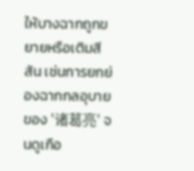ให้บางฉากถูกขยายหรือเติมสีสัน เช่นการยกย่องฉากกลอุบายของ '诸葛亮' จนดูเกือ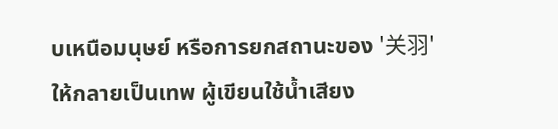บเหนือมนุษย์ หรือการยกสถานะของ '关羽' ให้กลายเป็นเทพ ผู้เขียนใช้น้ำเสียง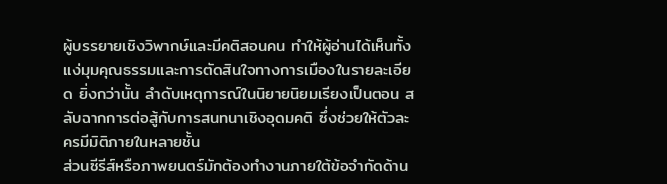ผู้บรรยายเชิงวิพากษ์และมีคติสอนคน ทำให้ผู้อ่านได้เห็นทั้งแง่มุมคุณธรรมและการตัดสินใจทางการเมืองในรายละเอียด ยิ่งกว่านั้น ลำดับเหตุการณ์ในนิยายนิยมเรียงเป็นตอน สลับฉากการต่อสู้กับการสนทนาเชิงอุดมคติ ซึ่งช่วยให้ตัวละครมีมิติภายในหลายชั้น
ส่วนซีรีส์หรือภาพยนตร์มักต้องทำงานภายใต้ข้อจำกัดด้าน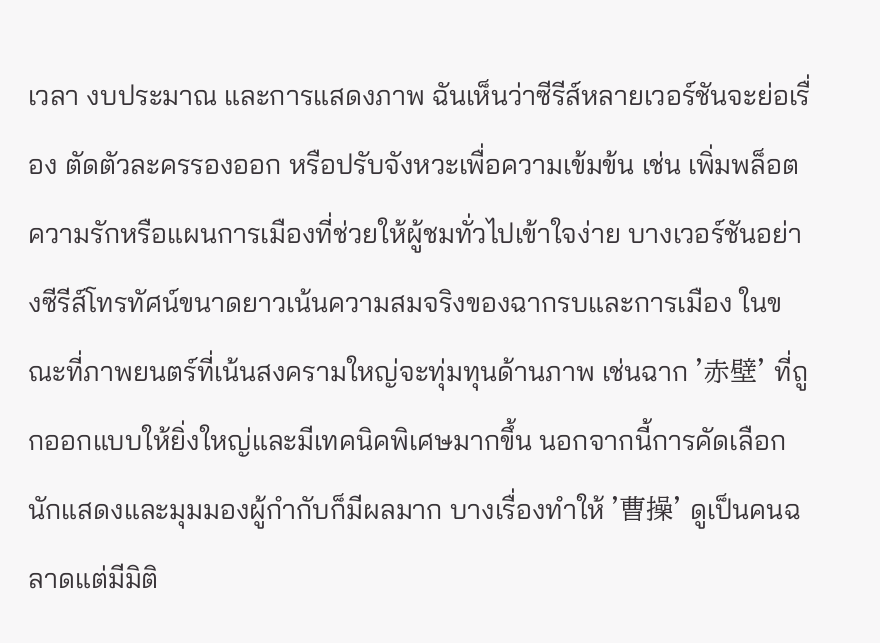เวลา งบประมาณ และการแสดงภาพ ฉันเห็นว่าซีรีส์หลายเวอร์ชันจะย่อเรื่อง ตัดตัวละครรองออก หรือปรับจังหวะเพื่อความเข้มข้น เช่น เพิ่มพล็อตความรักหรือแผนการเมืองที่ช่วยให้ผู้ชมทั่วไปเข้าใจง่าย บางเวอร์ชันอย่างซีรีส์โทรทัศน์ขนาดยาวเน้นความสมจริงของฉากรบและการเมือง ในขณะที่ภาพยนตร์ที่เน้นสงครามใหญ่จะทุ่มทุนด้านภาพ เช่นฉาก '赤壁' ที่ถูกออกแบบให้ยิ่งใหญ่และมีเทคนิคพิเศษมากขึ้น นอกจากนี้การคัดเลือกนักแสดงและมุมมองผู้กำกับก็มีผลมาก บางเรื่องทำให้ '曹操' ดูเป็นคนฉลาดแต่มีมิติ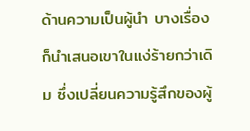ด้านความเป็นผู้นำ บางเรื่องก็นำเสนอเขาในแง่ร้ายกว่าเดิม ซึ่งเปลี่ยนความรู้สึกของผู้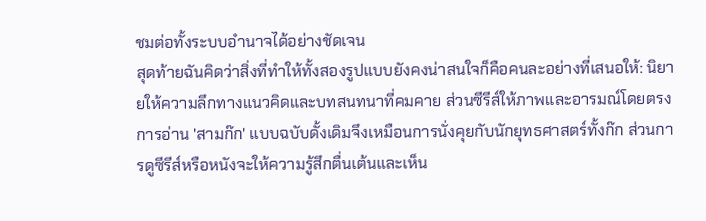ชมต่อทั้งระบบอำนาจได้อย่างชัดเจน
สุดท้ายฉันคิดว่าสิ่งที่ทำให้ทั้งสองรูปแบบยังคงน่าสนใจก็คือคนละอย่างที่เสนอให้: นิยายให้ความลึกทางแนวคิดและบทสนทนาที่คมคาย ส่วนซีรีส์ให้ภาพและอารมณ์โดยตรง การอ่าน 'สามก๊ก' แบบฉบับดั้งเดิมจึงเหมือนการนั่งคุยกับนักยุทธศาสตร์ทั้งก๊ก ส่วนการดูซีรีส์หรือหนังจะให้ความรู้สึกตื่นเต้นและเห็น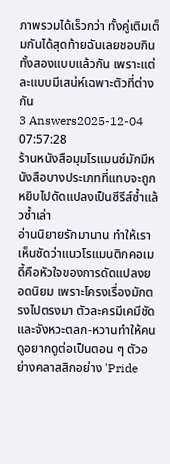ภาพรวมได้เร็วกว่า ทั้งคู่เติมเต็มกันได้สุดท้ายฉันเลยชอบกินทั้งสองแบบแล้วกัน เพราะแต่ละแบบมีเสน่ห์เฉพาะตัวที่ต่างกัน
3 Answers2025-12-04 07:57:28
ร้านหนังสือมุมโรแมนซ์มักมีหนังสือบางประเภทที่แทบจะถูกหยิบไปดัดแปลงเป็นซีรีส์ซ้ำแล้วซ้ำเล่า
อ่านนิยายรักมานาน ทำให้เราเห็นชัดว่าแนวโรแมนติกคอเมดี้คือหัวใจของการดัดแปลงยอดนิยม เพราะโครงเรื่องมักตรงไปตรงมา ตัวละครมีเคมีชัด และจังหวะตลก-หวานทำให้คนดูอยากดูต่อเป็นตอน ๆ ตัวอย่างคลาสสิกอย่าง 'Pride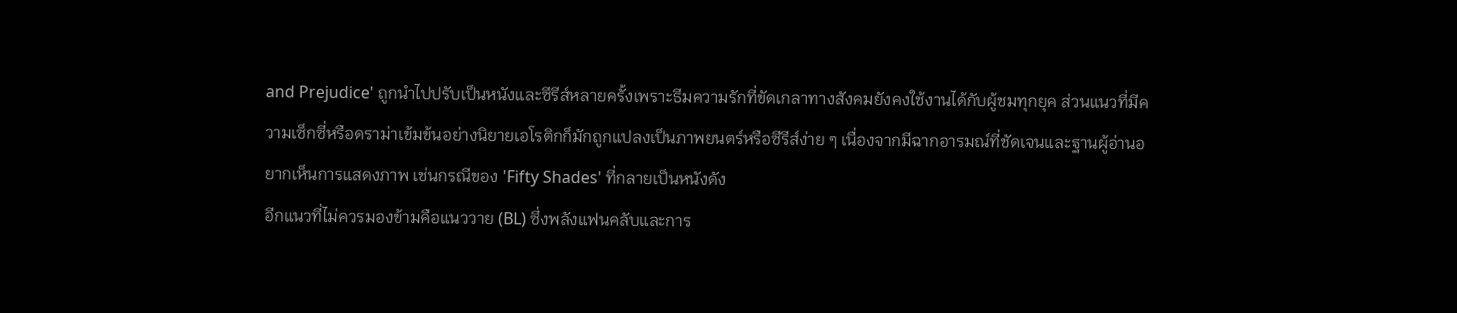and Prejudice' ถูกนำไปปรับเป็นหนังและซีรีส์หลายครั้งเพราะธีมความรักที่ขัดเกลาทางสังคมยังคงใช้งานได้กับผู้ชมทุกยุค ส่วนแนวที่มีความเซ็กซี่หรือดราม่าเข้มข้นอย่างนิยายเอโรติกก็มักถูกแปลงเป็นภาพยนตร์หรือซีรีส์ง่าย ๆ เนื่องจากมีฉากอารมณ์ที่ชัดเจนและฐานผู้อ่านอยากเห็นการแสดงภาพ เช่นกรณีของ 'Fifty Shades' ที่กลายเป็นหนังดัง
อีกแนวที่ไม่ควรมองข้ามคือแนววาย (BL) ซึ่งพลังแฟนคลับและการ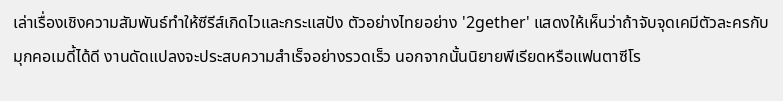เล่าเรื่องเชิงความสัมพันธ์ทำให้ซีรีส์เกิดไวและกระแสปัง ตัวอย่างไทยอย่าง '2gether' แสดงให้เห็นว่าถ้าจับจุดเคมีตัวละครกับมุกคอเมดี้ได้ดี งานดัดแปลงจะประสบความสำเร็จอย่างรวดเร็ว นอกจากนั้นนิยายพีเรียดหรือแฟนตาซีโร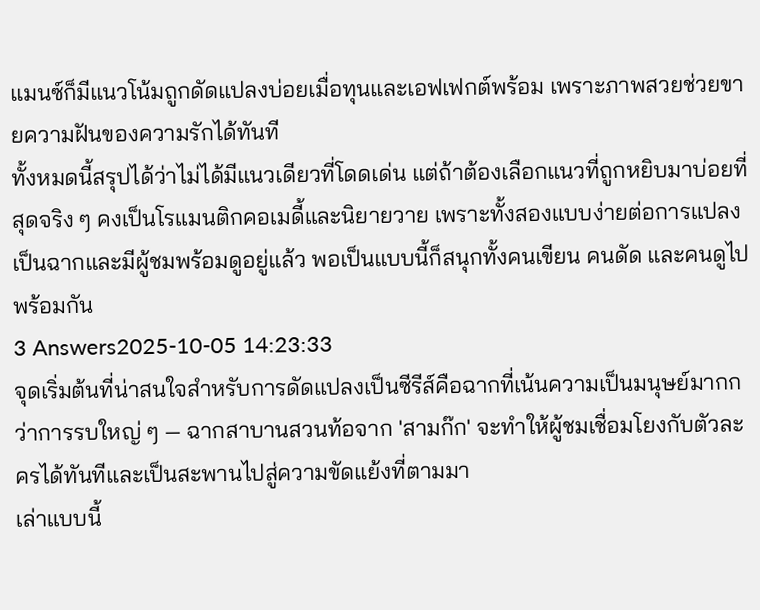แมนซ์ก็มีแนวโน้มถูกดัดแปลงบ่อยเมื่อทุนและเอฟเฟกต์พร้อม เพราะภาพสวยช่วยขายความฝันของความรักได้ทันที
ทั้งหมดนี้สรุปได้ว่าไม่ได้มีแนวเดียวที่โดดเด่น แต่ถ้าต้องเลือกแนวที่ถูกหยิบมาบ่อยที่สุดจริง ๆ คงเป็นโรแมนติกคอเมดี้และนิยายวาย เพราะทั้งสองแบบง่ายต่อการแปลงเป็นฉากและมีผู้ชมพร้อมดูอยู่แล้ว พอเป็นแบบนี้ก็สนุกทั้งคนเขียน คนดัด และคนดูไปพร้อมกัน
3 Answers2025-10-05 14:23:33
จุดเริ่มต้นที่น่าสนใจสำหรับการดัดแปลงเป็นซีรีส์คือฉากที่เน้นความเป็นมนุษย์มากกว่าการรบใหญ่ ๆ — ฉากสาบานสวนท้อจาก 'สามก๊ก' จะทำให้ผู้ชมเชื่อมโยงกับตัวละครได้ทันทีและเป็นสะพานไปสู่ความขัดแย้งที่ตามมา
เล่าแบบนี้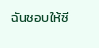ฉันชอบให้ซี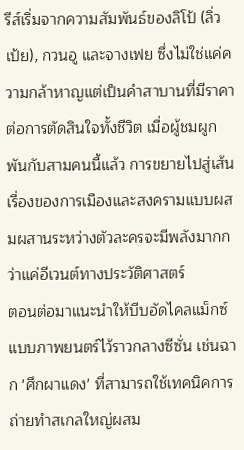รีส์เริ่มจากความสัมพันธ์ของลิโป้ (ลิ่วเป้ย), กวนอู และจางเฟย ซึ่งไม่ใช่แค่ความกล้าหาญแต่เป็นคำสาบานที่มีราคาต่อการตัดสินใจทั้งชีวิต เมื่อผู้ชมผูกพันกับสามคนนี้แล้ว การขยายไปสู่เส้นเรื่องของการเมืองและสงครามแบบผสมผสานระหว่างตัวละครจะมีพลังมากกว่าแค่อีเวนต์ทางประวัติศาสตร์
ตอนต่อมาแนะนำให้บีบอัดไคลแม็กซ์แบบภาพยนตร์ไว้ราวกลางซีซั่น เช่นฉาก 'ศึกผาแดง' ที่สามารถใช้เทคนิคการถ่ายทำสเกลใหญ่ผสม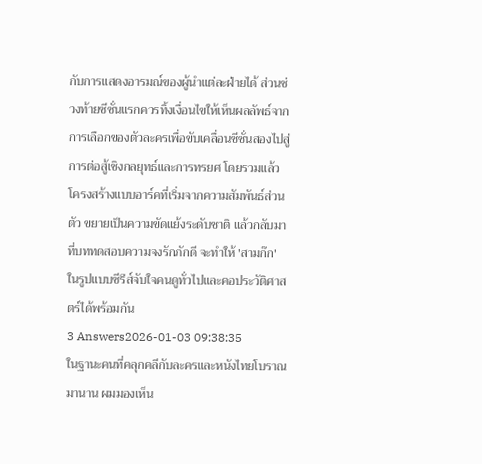กับการแสดงอารมณ์ของผู้นำแต่ละฝ่ายได้ ส่วนช่วงท้ายซีซั่นแรกควรทิ้งเงื่อนไขให้เห็นผลลัพธ์จากการเลือกของตัวละครเพื่อขับเคลื่อนซีซั่นสองไปสู่การต่อสู้เชิงกลยุทธ์และการทรยศ โดยรวมแล้วโครงสร้างแบบอาร์คที่เริ่มจากความสัมพันธ์ส่วนตัว ขยายเป็นความขัดแย้งระดับชาติ แล้วกลับมาที่บททดสอบความจงรักภักดี จะทำให้ 'สามก๊ก' ในรูปแบบซีรีส์จับใจคนดูทั่วไปและคอประวัติศาสตร์ได้พร้อมกัน
3 Answers2026-01-03 09:38:35
ในฐานะคนที่คลุกคลีกับละครและหนังไทยโบราณมานาน ผมมองเห็น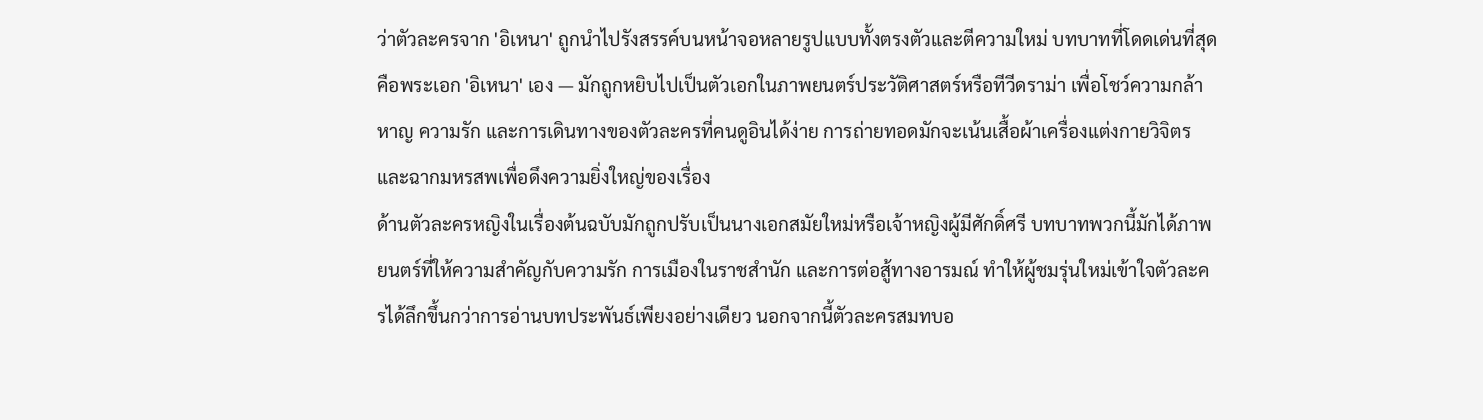ว่าตัวละครจาก 'อิเหนา' ถูกนำไปรังสรรค์บนหน้าจอหลายรูปแบบทั้งตรงตัวและตีความใหม่ บทบาทที่โดดเด่นที่สุดคือพระเอก 'อิเหนา' เอง — มักถูกหยิบไปเป็นตัวเอกในภาพยนตร์ประวัติศาสตร์หรือทีวีดราม่า เพื่อโชว์ความกล้าหาญ ความรัก และการเดินทางของตัวละครที่คนดูอินได้ง่าย การถ่ายทอดมักจะเน้นเสื้อผ้าเครื่องแต่งกายวิจิตรและฉากมหรสพเพื่อดึงความยิ่งใหญ่ของเรื่อง
ด้านตัวละครหญิงในเรื่องต้นฉบับมักถูกปรับเป็นนางเอกสมัยใหม่หรือเจ้าหญิงผู้มีศักดิ์ศรี บทบาทพวกนี้มักได้ภาพยนตร์ที่ให้ความสำคัญกับความรัก การเมืองในราชสำนัก และการต่อสู้ทางอารมณ์ ทำให้ผู้ชมรุ่นใหม่เข้าใจตัวละครได้ลึกขึ้นกว่าการอ่านบทประพันธ์เพียงอย่างเดียว นอกจากนี้ตัวละครสมทบอ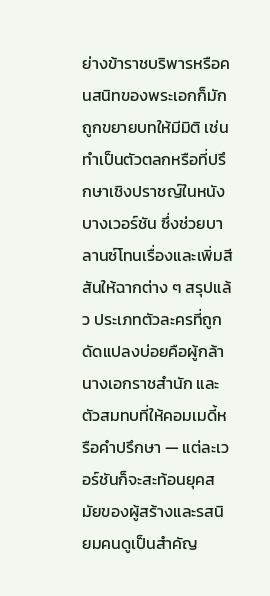ย่างข้าราชบริพารหรือคนสนิทของพระเอกก็มักถูกขยายบทให้มีมิติ เช่นทำเป็นตัวตลกหรือที่ปรึกษาเชิงปราชญ์ในหนังบางเวอร์ชัน ซึ่งช่วยบาลานซ์โทนเรื่องและเพิ่มสีสันให้ฉากต่าง ๆ สรุปแล้ว ประเภทตัวละครที่ถูกดัดแปลงบ่อยคือผู้กล้า นางเอกราชสำนัก และตัวสมทบที่ให้คอมเมดี้หรือคำปรึกษา — แต่ละเวอร์ชันก็จะสะท้อนยุคสมัยของผู้สร้างและรสนิยมคนดูเป็นสำคัญ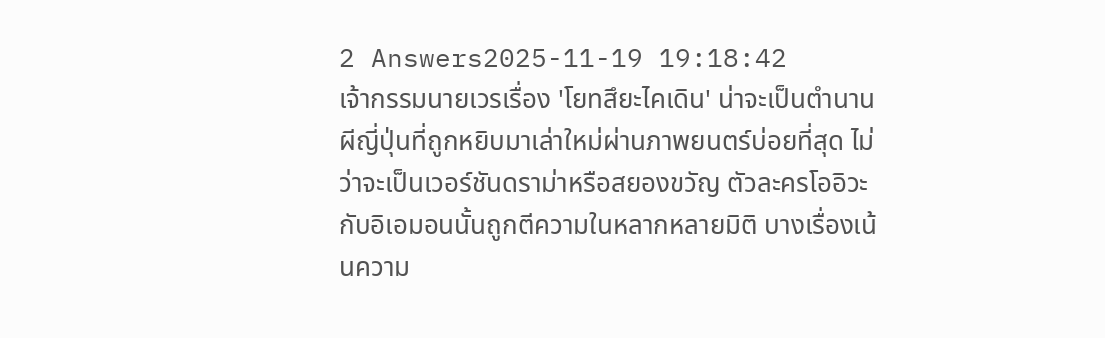2 Answers2025-11-19 19:18:42
เจ้ากรรมนายเวรเรื่อง 'โยทสึยะไคเดิน' น่าจะเป็นตำนานผีญี่ปุ่นที่ถูกหยิบมาเล่าใหม่ผ่านภาพยนตร์บ่อยที่สุด ไม่ว่าจะเป็นเวอร์ชันดราม่าหรือสยองขวัญ ตัวละครโออิวะกับอิเอมอนนั้นถูกตีความในหลากหลายมิติ บางเรื่องเน้นความ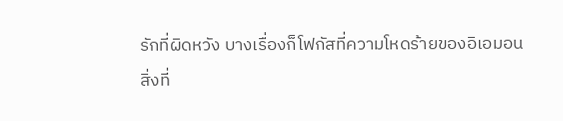รักที่ผิดหวัง บางเรื่องก็โฟกัสที่ความโหดร้ายของอิเอมอน
สิ่งที่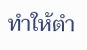ทำให้ตำ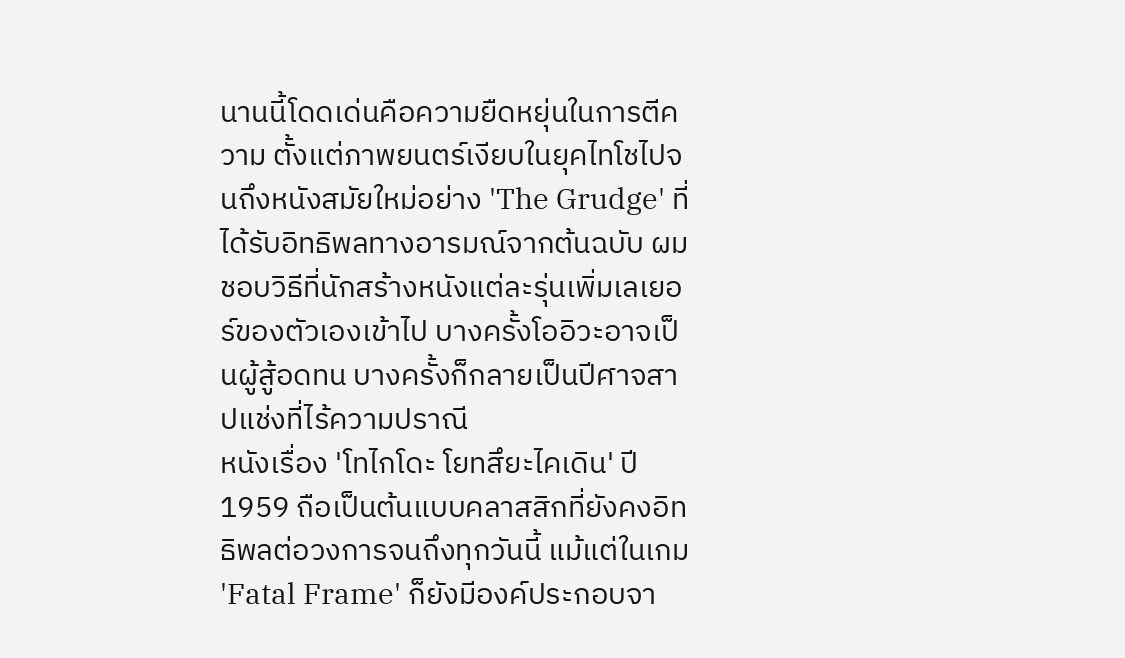นานนี้โดดเด่นคือความยืดหยุ่นในการตีความ ตั้งแต่ภาพยนตร์เงียบในยุคไทโชไปจนถึงหนังสมัยใหม่อย่าง 'The Grudge' ที่ได้รับอิทธิพลทางอารมณ์จากต้นฉบับ ผมชอบวิธีที่นักสร้างหนังแต่ละรุ่นเพิ่มเลเยอร์ของตัวเองเข้าไป บางครั้งโออิวะอาจเป็นผู้สู้อดทน บางครั้งก็กลายเป็นปีศาจสาปแช่งที่ไร้ความปราณี
หนังเรื่อง 'โทไกโดะ โยทสึยะไคเดิน' ปี 1959 ถือเป็นต้นแบบคลาสสิกที่ยังคงอิทธิพลต่อวงการจนถึงทุกวันนี้ แม้แต่ในเกม 'Fatal Frame' ก็ยังมีองค์ประกอบจา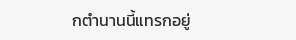กตำนานนี้แทรกอยู่